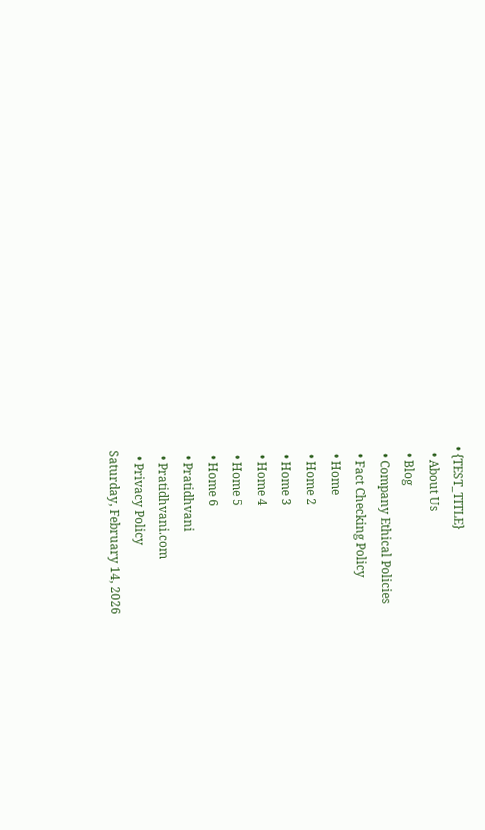• {TEST_TITLE}
  • About Us
  • Blog
  • Company Ethical Policies
  • Fact Checking Policy
  • Home
  • Home 2
  • Home 3
  • Home 4
  • Home 5
  • Home 6
  • Pratidhvani
  • Pratidhvani.com
  • Privacy Policy
Saturday, February 14, 2026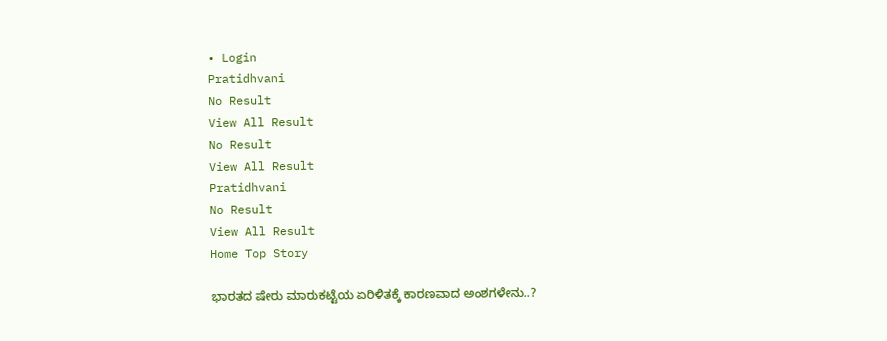• Login
Pratidhvani
No Result
View All Result
No Result
View All Result
Pratidhvani
No Result
View All Result
Home Top Story

ಭಾರತದ ಷೇರು ಮಾರುಕಟ್ಟೆಯ ಏರಿಳಿತಕ್ಕೆ ಕಾರಣವಾದ ಅಂಶಗಳೇನು..?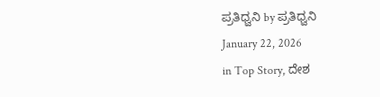ಪ್ರತಿಧ್ವನಿ by ಪ್ರತಿಧ್ವನಿ
January 22, 2026
in Top Story, ದೇಶ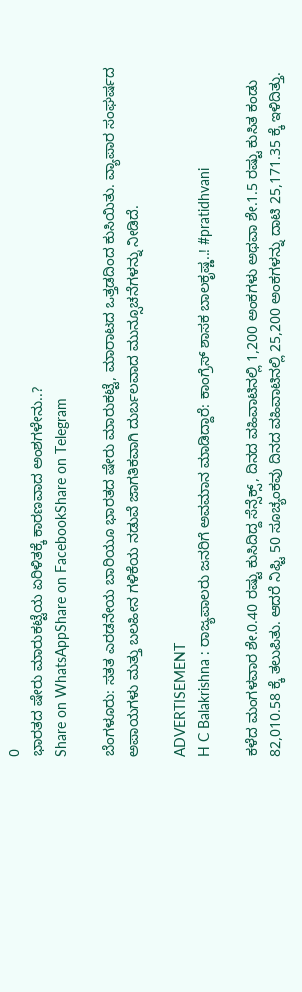0
ಭಾರತದ ಷೇರು ಮಾರುಕಟ್ಟೆಯ ಏರಿಳಿತಕ್ಕೆ ಕಾರಣವಾದ ಅಂಶಗಳೇನು..?
Share on WhatsAppShare on FacebookShare on Telegram

ಬೆಂಗಳೂರು: ಸತತ ಎರಡನೇಯ ಬಾರಿಯೂ ಭಾರತದ ಷೇರು ಮಾರುಕಟ್ಟೆ, ಮಾರಾಟದ ಒತ್ತಡದಿಂದ ಕುಸಿಯಿತು. ವ್ಯಾಪಾರ ಸಂಘರ್ಷದ ಅಪಾಯಗಳು ಮತ್ತು ಬಲಹೀನ ಗಳಿಕೆಯ ನಡುವೆ ಜಾಗತಿಕವಾಗಿ ದುರ್ಬಲವಾದ ಮುನ್ಸೂಚನೆಗಳನ್ನು ನೀಡಿದೆ.

ADVERTISEMENT
H C Balakrishna : ರಾಜ್ಯಪಾಲರು ಜನರಿಗೆ ಅವಮಾನ ಮಾಡಿದ್ದಾರೆ: ಕಾಂಗ್ರೆಸ್‌ ಶಾಸಕ ಬಾಲಕೃಷ್ಣ..! #pratidhvani

ಕಳೆದ ಮಂಗಳವಾರ ಶೇ.0.40 ರಷ್ಟು ಕುಸಿದಿದ್ದ ಸೆನ್ಸೆಕ್ಸ್, ದಿನದ ವಹಿವಾಟಿನಲ್ಲಿ 1,200 ಅಂಕಗಳು ಅಥವಾ ಶೇ.1.5 ರಷ್ಟು ಕುಸಿತ ಕಂಡು 82,010.58 ಕ್ಕೆ ತಲುಪಿತು. ಆದರೆ ನಿಫ್ಟಿ 50 ಸೂಚ್ಯಂಕವು ದಿನದ ವಹಿವಾಟಿನಲ್ಲಿ 25,200 ಅಂಕಗಳನ್ನು ದಾಟಿ 25,171.35 ಕ್ಕೆ ಇಳಿದಿತ್ತು.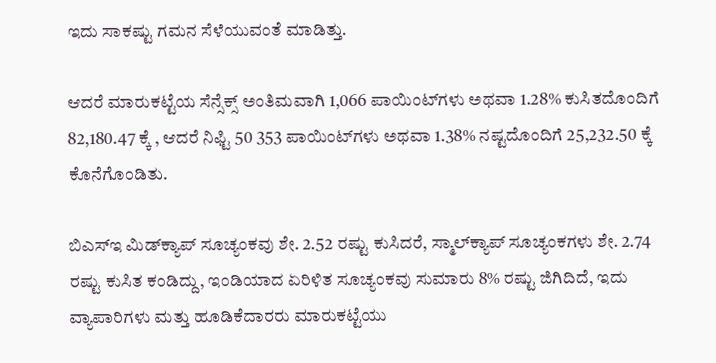ಇದು ಸಾಕಷ್ಟು ಗಮನ ಸೆಳೆಯುವಂತೆ ಮಾಡಿತ್ತು.

ಆದರೆ ಮಾರುಕಟ್ಟೆಯ ಸೆನ್ಸೆಕ್ಸ್ ಅಂತಿಮವಾಗಿ 1,066 ಪಾಯಿಂಟ್‌ಗಳು ಅಥವಾ 1.28% ಕುಸಿತದೊಂದಿಗೆ 82,180.47 ಕ್ಕೆ , ಆದರೆ ನಿಫ್ಟಿ 50 353 ಪಾಯಿಂಟ್‌ಗಳು ಅಥವಾ 1.38% ನಷ್ಟದೊಂದಿಗೆ 25,232.50 ಕ್ಕೆ ಕೊನೆಗೊಂಡಿತು.

ಬಿಎಸ್‌ಇ ಮಿಡ್‌ಕ್ಯಾಪ್ ಸೂಚ್ಯಂಕವು ಶೇ. 2.52 ರಷ್ಟು ಕುಸಿದರೆ, ಸ್ಮಾಲ್‌ಕ್ಯಾಪ್ ಸೂಚ್ಯಂಕಗಳು ಶೇ. 2.74 ರಷ್ಟು ಕುಸಿತ ಕಂಡಿದ್ದು, ಇಂಡಿಯಾದ ಏರಿಳಿತ ಸೂಚ್ಯಂಕವು ಸುಮಾರು 8% ರಷ್ಟು ಜಿಗಿದಿದೆ, ಇದು ವ್ಯಾಪಾರಿಗಳು ಮತ್ತು ಹೂಡಿಕೆದಾರರು ಮಾರುಕಟ್ಟೆಯು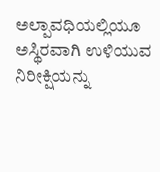ಅಲ್ಪಾವಧಿಯಲ್ಲಿಯೂ ಅಸ್ಥಿರವಾಗಿ ಉಳಿಯುವ ನಿರೀಕ್ಷಿಯನ್ನು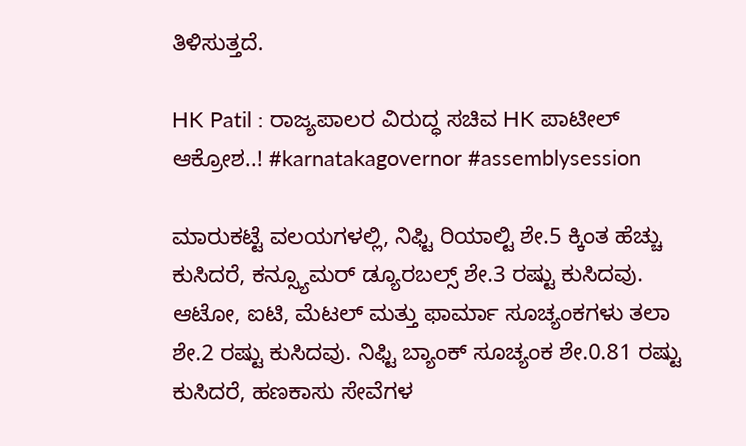ತಿಳಿಸುತ್ತದೆ.

HK Patil : ರಾಜ್ಯಪಾಲರ ವಿರುದ್ಧ ಸಚಿವ HK ಪಾಟೀಲ್‌ ಆಕ್ರೋಶ..! #karnatakagovernor #assemblysession

ಮಾರುಕಟ್ಟೆ ವಲಯಗಳಲ್ಲಿ, ನಿಫ್ಟಿ ರಿಯಾಲ್ಟಿ ಶೇ.5 ಕ್ಕಿಂತ ಹೆಚ್ಚು ಕುಸಿದರೆ, ಕನ್ಸ್ಯೂಮರ್ ಡ್ಯೂರಬಲ್ಸ್ ಶೇ.3 ರಷ್ಟು ಕುಸಿದವು. ಆಟೋ, ಐಟಿ, ಮೆಟಲ್ ಮತ್ತು ಫಾರ್ಮಾ ಸೂಚ್ಯಂಕಗಳು ತಲಾ ಶೇ.2 ರಷ್ಟು ಕುಸಿದವು. ನಿಫ್ಟಿ ಬ್ಯಾಂಕ್ ಸೂಚ್ಯಂಕ ಶೇ.0.81 ರಷ್ಟು ಕುಸಿದರೆ, ಹಣಕಾಸು ಸೇವೆಗಳ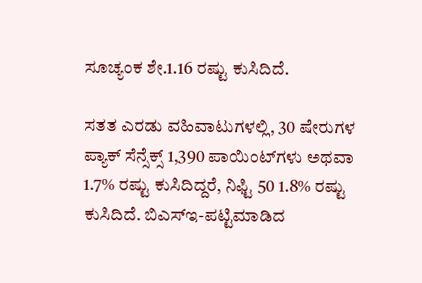ಸೂಚ್ಯಂಕ ಶೇ.1.16 ರಷ್ಟು ಕುಸಿದಿದೆ.

ಸತತ ಎರಡು ವಹಿವಾಟುಗಳಲ್ಲಿ, 30 ಷೇರುಗಳ ಪ್ಯಾಕ್ ಸೆನ್ಸೆಕ್ಸ್ 1,390 ಪಾಯಿಂಟ್‌ಗಳು ಅಥವಾ 1.7% ರಷ್ಟು ಕುಸಿದಿದ್ದರೆ, ನಿಫ್ಟಿ 50 1.8% ರಷ್ಟು ಕುಸಿದಿದೆ. ಬಿಎಸ್‌ಇ-ಪಟ್ಟಿಮಾಡಿದ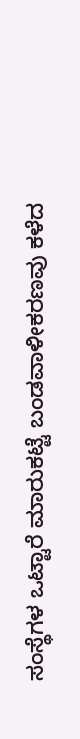ಸಂಸ್ಥೆಗಳ ಒಟ್ಟಾರೆ ಮಾರುಕಟ್ಟೆ ಬಂಡವಾಳೀಕರಣವು ಕಳೆದ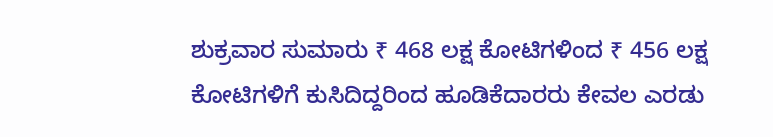ಶುಕ್ರವಾರ ಸುಮಾರು ₹ 468 ಲಕ್ಷ ಕೋಟಿಗಳಿಂದ ₹ 456 ಲಕ್ಷ ಕೋಟಿಗಳಿಗೆ ಕುಸಿದಿದ್ದರಿಂದ ಹೂಡಿಕೆದಾರರು ಕೇವಲ ಎರಡು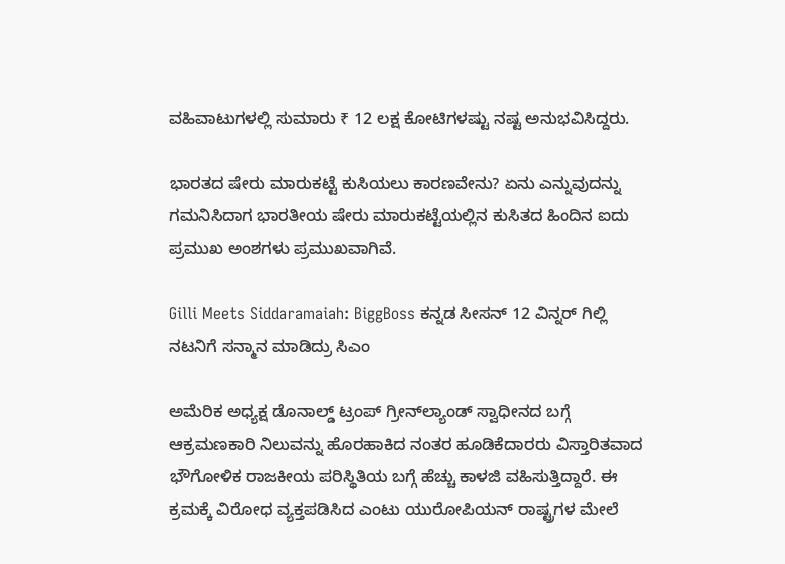ವಹಿವಾಟುಗಳಲ್ಲಿ ಸುಮಾರು ₹ 12 ಲಕ್ಷ ಕೋಟಿಗಳಷ್ಟು ನಷ್ಟ ಅನುಭವಿಸಿದ್ದರು.

ಭಾರತದ ಷೇರು ಮಾರುಕಟ್ಟೆ ಕುಸಿಯಲು ಕಾರಣವೇನು? ಏನು ಎನ್ನುವುದನ್ನು ಗಮನಿಸಿದಾಗ ಭಾರತೀಯ ಷೇರು ಮಾರುಕಟ್ಟೆಯಲ್ಲಿನ ಕುಸಿತದ ಹಿಂದಿನ ಐದು ಪ್ರಮುಖ ಅಂಶಗಳು ಪ್ರಮುಖವಾಗಿವೆ.

Gilli Meets Siddaramaiah: BiggBoss ಕನ್ನಡ ಸೀಸನ್ 12 ವಿನ್ನರ್ ಗಿಲ್ಲಿ ನಟನಿಗೆ ಸನ್ಮಾನ ಮಾಡಿದ್ರು ಸಿಎಂ

ಅಮೆರಿಕ ಅಧ್ಯಕ್ಷ ಡೊನಾಲ್ಡ್ ಟ್ರಂಪ್ ಗ್ರೀನ್‌ಲ್ಯಾಂಡ್ ಸ್ವಾಧೀನದ ಬಗ್ಗೆ ಆಕ್ರಮಣಕಾರಿ ನಿಲುವನ್ನು ಹೊರಹಾಕಿದ ನಂತರ ಹೂಡಿಕೆದಾರರು ವಿಸ್ತಾರಿತವಾದ ಭೌಗೋಳಿಕ ರಾಜಕೀಯ ಪರಿಸ್ಥಿತಿಯ ಬಗ್ಗೆ ಹೆಚ್ಚು ಕಾಳಜಿ ವಹಿಸುತ್ತಿದ್ದಾರೆ. ಈ ಕ್ರಮಕ್ಕೆ ವಿರೋಧ ವ್ಯಕ್ತಪಡಿಸಿದ ಎಂಟು ಯುರೋಪಿಯನ್ ರಾಷ್ಟ್ರಗಳ ಮೇಲೆ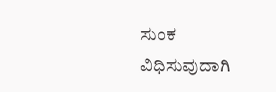ಸುಂಕ ವಿಧಿಸುವುದಾಗಿ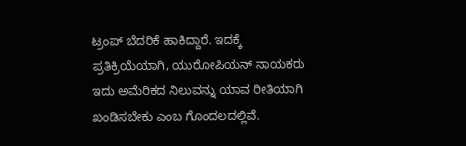ಟ್ರಂಪ್ ಬೆದರಿಕೆ ಹಾಕಿದ್ದಾರೆ. ಇದಕ್ಕೆ ಪ್ರತಿಕ್ರಿಯೆಯಾಗಿ, ಯುರೋಪಿಯನ್ ನಾಯಕರು ಇದು ಅಮೆರಿಕದ ನಿಲುವನ್ನು ಯಾವ ರೀತಿಯಾಗಿ ಖಂಡಿಸಬೇಕು ಎಂಬ ಗೊಂದಲದಲ್ಲಿವೆ.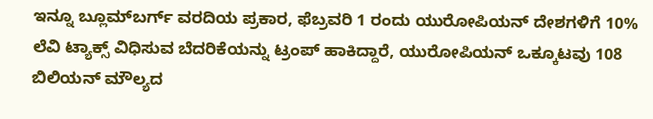ಇನ್ನೂ ಬ್ಲೂಮ್‌ಬರ್ಗ್ ವರದಿಯ ಪ್ರಕಾರ, ಫೆಬ್ರವರಿ 1 ರಂದು ಯುರೋಪಿಯನ್ ದೇಶಗಳಿಗೆ 10% ಲೆವಿ ಟ್ಯಾಕ್ಸ್ ವಿಧಿಸುವ ಬೆದರಿಕೆಯನ್ನು ಟ್ರಂಪ್ ಹಾಕಿದ್ದಾರೆ, ಯುರೋಪಿಯನ್ ಒಕ್ಕೂಟವು 108 ಬಿಲಿಯನ್ ಮೌಲ್ಯದ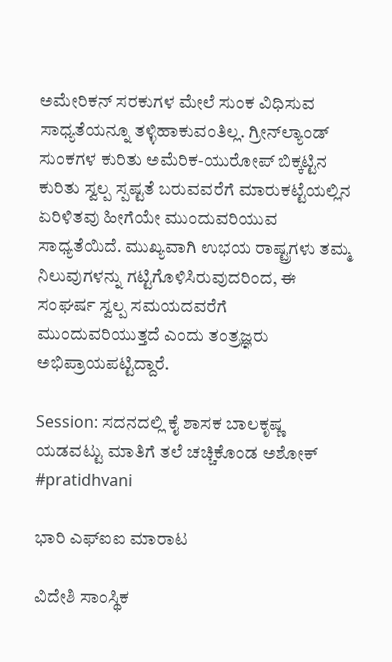ಅಮೇರಿಕನ್ ಸರಕುಗಳ ಮೇಲೆ ಸುಂಕ ವಿಧಿಸುವ ಸಾಧ್ಯತೆಯನ್ನೂ ತಳ್ಳಿಹಾಕುವಂತಿಲ್ಲ. ಗ್ರೀನ್‌ಲ್ಯಾಂಡ್ ಸುಂಕಗಳ ಕುರಿತು ಅಮೆರಿಕ-ಯುರೋಪ್ ಬಿಕ್ಕಟ್ಟಿನ ಕುರಿತು ಸ್ವಲ್ಪ ಸ್ಪಷ್ಟತೆ ಬರುವವರೆಗೆ ಮಾರುಕಟ್ಟೆಯಲ್ಲಿನ ಏರಿಳಿತವು ಹೀಗೆಯೇ ಮುಂದುವರಿಯುವ ಸಾಧ್ಯತೆಯಿದೆ. ಮುಖ್ಯವಾಗಿ ಉಭಯ ರಾಷ್ಟ್ರಗಳು ತಮ್ಮ ನಿಲುವುಗಳನ್ನು ಗಟ್ಟಿಗೊಳಿಸಿರುವುದರಿಂದ, ಈ ಸಂಘರ್ಷ ಸ್ವಲ್ಪ ಸಮಯದವರೆಗೆ ಮುಂದುವರಿಯುತ್ತದೆ ಎಂದು ತಂತ್ರಜ್ಞರು ಅಭಿಪ್ರಾಯಪಟ್ಟಿದ್ದಾರೆ.

Session: ಸದನದಲ್ಲಿ ಕೈ ಶಾಸಕ ಬಾಲಕೃಷ್ಣ ಯಡವಟ್ಟು ಮಾತಿಗೆ ತಲೆ ಚಚ್ಚಿಕೊಂಡ ಅಶೋಕ್ #pratidhvani

ಭಾರಿ ಎಫ್‌ಐಐ ಮಾರಾಟ

ವಿದೇಶಿ ಸಾಂಸ್ಥಿಕ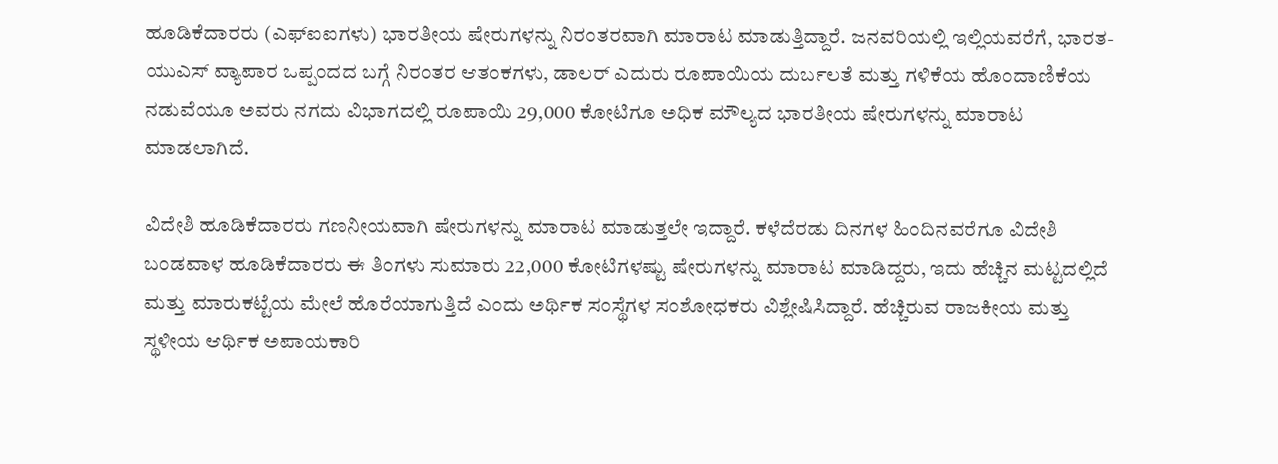ಹೂಡಿಕೆದಾರರು (ಎಫ್‌ಐಐಗಳು) ಭಾರತೀಯ ಷೇರುಗಳನ್ನು ನಿರಂತರವಾಗಿ ಮಾರಾಟ ಮಾಡುತ್ತಿದ್ದಾರೆ. ಜನವರಿಯಲ್ಲಿ ಇಲ್ಲಿಯವರೆಗೆ, ಭಾರತ-ಯುಎಸ್ ವ್ಯಾಪಾರ ಒಪ್ಪಂದದ ಬಗ್ಗೆ ನಿರಂತರ ಆತಂಕಗಳು, ಡಾಲರ್ ಎದುರು ರೂಪಾಯಿಯ ದುರ್ಬಲತೆ ಮತ್ತು ಗಳಿಕೆಯ ಹೊಂದಾಣಿಕೆಯ ನಡುವೆಯೂ ಅವರು ನಗದು ವಿಭಾಗದಲ್ಲಿ ರೂಪಾಯಿ 29,000 ಕೋಟಿಗೂ ಅಧಿಕ ಮೌಲ್ಯದ ಭಾರತೀಯ ಷೇರುಗಳನ್ನು ಮಾರಾಟ ಮಾಡಲಾಗಿದೆ.

ವಿದೇಶಿ ಹೂಡಿಕೆದಾರರು ಗಣನೀಯವಾಗಿ ಷೇರುಗಳನ್ನು ಮಾರಾಟ ಮಾಡುತ್ತಲೇ ಇದ್ದಾರೆ. ಕಳೆದೆರಡು ದಿನಗಳ ಹಿಂದಿನವರೆಗೂ ವಿದೇಶಿ ಬಂಡವಾಳ ಹೂಡಿಕೆದಾರರು ಈ ತಿಂಗಳು ಸುಮಾರು 22,000 ಕೋಟಿಗಳಷ್ಟು ಷೇರುಗಳನ್ನು ಮಾರಾಟ ಮಾಡಿದ್ದರು, ಇದು ಹೆಚ್ಚಿನ ಮಟ್ಟದಲ್ಲಿದೆ ಮತ್ತು ಮಾರುಕಟ್ಟೆಯ ಮೇಲೆ ಹೊರೆಯಾಗುತ್ತಿದೆ ಎಂದು ಅರ್ಥಿಕ ಸಂಸ್ಥೆಗಳ ಸಂಶೋಧಕರು ವಿಶ್ಲೇಷಿಸಿದ್ದಾರೆ. ಹೆಚ್ಚಿರುವ ರಾಜಕೀಯ ಮತ್ತು ಸ್ಥಳೀಯ ಆರ್ಥಿಕ ಅಪಾಯಕಾರಿ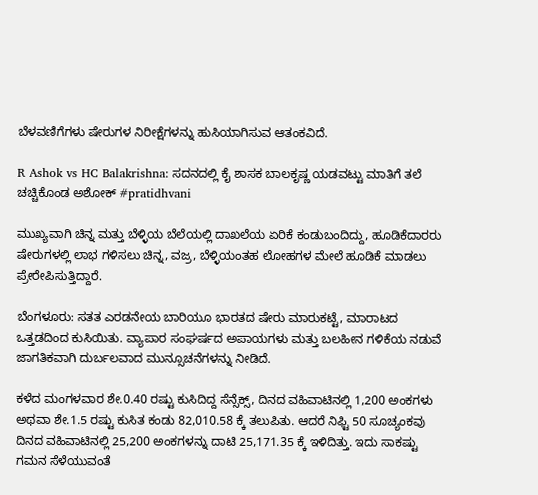ಬೆಳವಣಿಗೆಗಳು ಷೇರುಗಳ ನಿರೀಕ್ಷೆಗಳನ್ನು ಹುಸಿಯಾಗಿಸುವ ಆತಂಕವಿದೆ.

R Ashok vs HC Balakrishna: ಸದನದಲ್ಲಿ ಕೈ ಶಾಸಕ ಬಾಲಕೃಷ್ಣ ಯಡವಟ್ಟು ಮಾತಿಗೆ ತಲೆ ಚಚ್ಚಿಕೊಂಡ ಅಶೋಕ್ #pratidhvani

ಮುಖ್ಯವಾಗಿ ಚಿನ್ನ ಮತ್ತು ಬೆಳ್ಳಿಯ ಬೆಲೆಯಲ್ಲಿ ದಾಖಲೆಯ ಏರಿಕೆ ಕಂಡುಬಂದಿದ್ದು, ಹೂಡಿಕೆದಾರರು ಷೇರುಗಳಲ್ಲಿ ಲಾಭ ಗಳಿಸಲು ಚಿನ್ನ, ವಜ್ರ, ಬೆಳ್ಳಿಯಂತಹ ಲೋಹಗಳ ಮೇಲೆ ಹೂಡಿಕೆ ಮಾಡಲು ಪ್ರೇರೇಪಿಸುತ್ತಿದ್ದಾರೆ.

ಬೆಂಗಳೂರು: ಸತತ ಎರಡನೇಯ ಬಾರಿಯೂ ಭಾರತದ ಷೇರು ಮಾರುಕಟ್ಟೆ, ಮಾರಾಟದ ಒತ್ತಡದಿಂದ ಕುಸಿಯಿತು. ವ್ಯಾಪಾರ ಸಂಘರ್ಷದ ಅಪಾಯಗಳು ಮತ್ತು ಬಲಹೀನ ಗಳಿಕೆಯ ನಡುವೆ ಜಾಗತಿಕವಾಗಿ ದುರ್ಬಲವಾದ ಮುನ್ಸೂಚನೆಗಳನ್ನು ನೀಡಿದೆ.

ಕಳೆದ ಮಂಗಳವಾರ ಶೇ.0.40 ರಷ್ಟು ಕುಸಿದಿದ್ದ ಸೆನ್ಸೆಕ್ಸ್, ದಿನದ ವಹಿವಾಟಿನಲ್ಲಿ 1,200 ಅಂಕಗಳು ಅಥವಾ ಶೇ.1.5 ರಷ್ಟು ಕುಸಿತ ಕಂಡು 82,010.58 ಕ್ಕೆ ತಲುಪಿತು. ಆದರೆ ನಿಫ್ಟಿ 50 ಸೂಚ್ಯಂಕವು ದಿನದ ವಹಿವಾಟಿನಲ್ಲಿ 25,200 ಅಂಕಗಳನ್ನು ದಾಟಿ 25,171.35 ಕ್ಕೆ ಇಳಿದಿತ್ತು. ಇದು ಸಾಕಷ್ಟು ಗಮನ ಸೆಳೆಯುವಂತೆ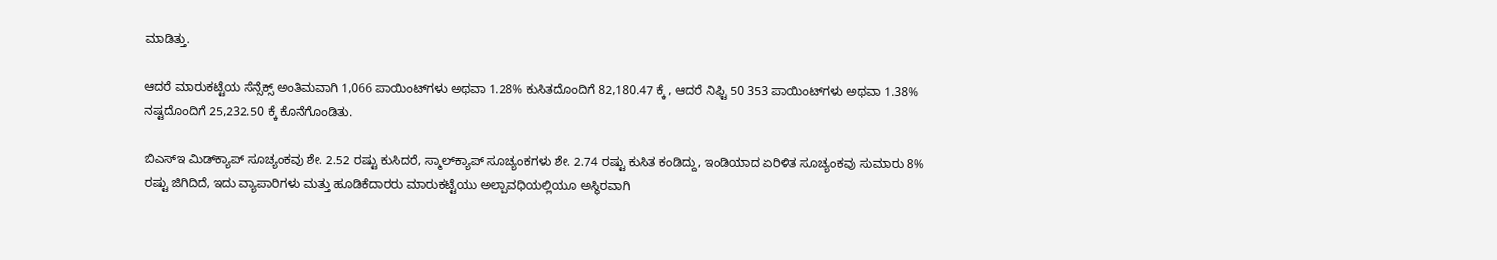ಮಾಡಿತ್ತು.

ಆದರೆ ಮಾರುಕಟ್ಟೆಯ ಸೆನ್ಸೆಕ್ಸ್ ಅಂತಿಮವಾಗಿ 1,066 ಪಾಯಿಂಟ್‌ಗಳು ಅಥವಾ 1.28% ಕುಸಿತದೊಂದಿಗೆ 82,180.47 ಕ್ಕೆ , ಆದರೆ ನಿಫ್ಟಿ 50 353 ಪಾಯಿಂಟ್‌ಗಳು ಅಥವಾ 1.38% ನಷ್ಟದೊಂದಿಗೆ 25,232.50 ಕ್ಕೆ ಕೊನೆಗೊಂಡಿತು.

ಬಿಎಸ್‌ಇ ಮಿಡ್‌ಕ್ಯಾಪ್ ಸೂಚ್ಯಂಕವು ಶೇ. 2.52 ರಷ್ಟು ಕುಸಿದರೆ, ಸ್ಮಾಲ್‌ಕ್ಯಾಪ್ ಸೂಚ್ಯಂಕಗಳು ಶೇ. 2.74 ರಷ್ಟು ಕುಸಿತ ಕಂಡಿದ್ದು, ಇಂಡಿಯಾದ ಏರಿಳಿತ ಸೂಚ್ಯಂಕವು ಸುಮಾರು 8% ರಷ್ಟು ಜಿಗಿದಿದೆ, ಇದು ವ್ಯಾಪಾರಿಗಳು ಮತ್ತು ಹೂಡಿಕೆದಾರರು ಮಾರುಕಟ್ಟೆಯು ಅಲ್ಪಾವಧಿಯಲ್ಲಿಯೂ ಅಸ್ಥಿರವಾಗಿ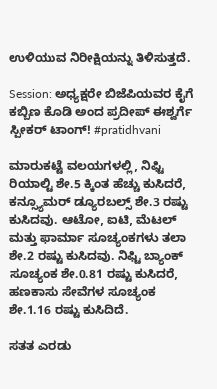ಉಳಿಯುವ ನಿರೀಕ್ಷಿಯನ್ನು ತಿಳಿಸುತ್ತದೆ.

Session: ಅಧ್ಯಕ್ಷರೇ ಬಿಜೆಪಿಯವರ ಕೈಗೆ ಕಬ್ಬಿಣ ಕೊಡಿ ಅಂದ ಪ್ರದೀಪ್ ಈಶ್ವರ್ಗೆ ಸ್ಪೀಕರ್ ಟಾಂಗ್! #pratidhvani

ಮಾರುಕಟ್ಟೆ ವಲಯಗಳಲ್ಲಿ, ನಿಫ್ಟಿ ರಿಯಾಲ್ಟಿ ಶೇ.5 ಕ್ಕಿಂತ ಹೆಚ್ಚು ಕುಸಿದರೆ, ಕನ್ಸ್ಯೂಮರ್ ಡ್ಯೂರಬಲ್ಸ್ ಶೇ.3 ರಷ್ಟು ಕುಸಿದವು. ಆಟೋ, ಐಟಿ, ಮೆಟಲ್ ಮತ್ತು ಫಾರ್ಮಾ ಸೂಚ್ಯಂಕಗಳು ತಲಾ ಶೇ.2 ರಷ್ಟು ಕುಸಿದವು. ನಿಫ್ಟಿ ಬ್ಯಾಂಕ್ ಸೂಚ್ಯಂಕ ಶೇ.0.81 ರಷ್ಟು ಕುಸಿದರೆ, ಹಣಕಾಸು ಸೇವೆಗಳ ಸೂಚ್ಯಂಕ ಶೇ.1.16 ರಷ್ಟು ಕುಸಿದಿದೆ.

ಸತತ ಎರಡು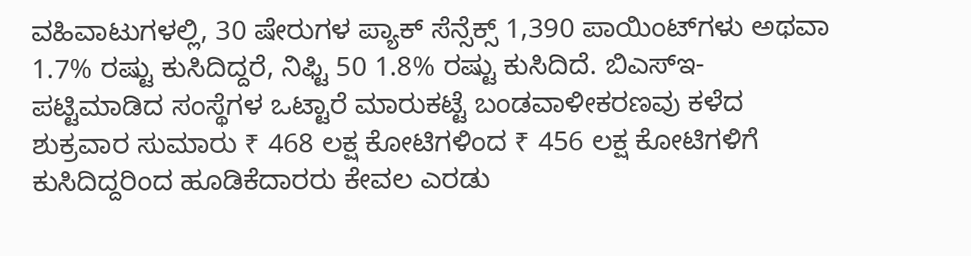ವಹಿವಾಟುಗಳಲ್ಲಿ, 30 ಷೇರುಗಳ ಪ್ಯಾಕ್ ಸೆನ್ಸೆಕ್ಸ್ 1,390 ಪಾಯಿಂಟ್‌ಗಳು ಅಥವಾ 1.7% ರಷ್ಟು ಕುಸಿದಿದ್ದರೆ, ನಿಫ್ಟಿ 50 1.8% ರಷ್ಟು ಕುಸಿದಿದೆ. ಬಿಎಸ್‌ಇ-ಪಟ್ಟಿಮಾಡಿದ ಸಂಸ್ಥೆಗಳ ಒಟ್ಟಾರೆ ಮಾರುಕಟ್ಟೆ ಬಂಡವಾಳೀಕರಣವು ಕಳೆದ ಶುಕ್ರವಾರ ಸುಮಾರು ₹ 468 ಲಕ್ಷ ಕೋಟಿಗಳಿಂದ ₹ 456 ಲಕ್ಷ ಕೋಟಿಗಳಿಗೆ ಕುಸಿದಿದ್ದರಿಂದ ಹೂಡಿಕೆದಾರರು ಕೇವಲ ಎರಡು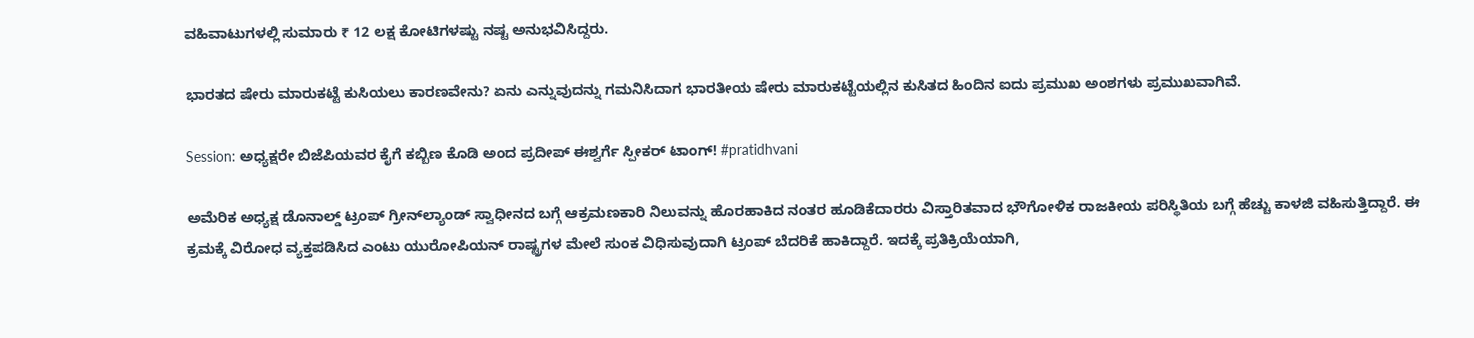ವಹಿವಾಟುಗಳಲ್ಲಿ ಸುಮಾರು ₹ 12 ಲಕ್ಷ ಕೋಟಿಗಳಷ್ಟು ನಷ್ಟ ಅನುಭವಿಸಿದ್ದರು.

ಭಾರತದ ಷೇರು ಮಾರುಕಟ್ಟೆ ಕುಸಿಯಲು ಕಾರಣವೇನು? ಏನು ಎನ್ನುವುದನ್ನು ಗಮನಿಸಿದಾಗ ಭಾರತೀಯ ಷೇರು ಮಾರುಕಟ್ಟೆಯಲ್ಲಿನ ಕುಸಿತದ ಹಿಂದಿನ ಐದು ಪ್ರಮುಖ ಅಂಶಗಳು ಪ್ರಮುಖವಾಗಿವೆ.

Session: ಅಧ್ಯಕ್ಷರೇ ಬಿಜೆಪಿಯವರ ಕೈಗೆ ಕಬ್ಬಿಣ ಕೊಡಿ ಅಂದ ಪ್ರದೀಪ್ ಈಶ್ವರ್ಗೆ ಸ್ಪೀಕರ್ ಟಾಂಗ್! #pratidhvani

ಅಮೆರಿಕ ಅಧ್ಯಕ್ಷ ಡೊನಾಲ್ಡ್ ಟ್ರಂಪ್ ಗ್ರೀನ್‌ಲ್ಯಾಂಡ್ ಸ್ವಾಧೀನದ ಬಗ್ಗೆ ಆಕ್ರಮಣಕಾರಿ ನಿಲುವನ್ನು ಹೊರಹಾಕಿದ ನಂತರ ಹೂಡಿಕೆದಾರರು ವಿಸ್ತಾರಿತವಾದ ಭೌಗೋಳಿಕ ರಾಜಕೀಯ ಪರಿಸ್ಥಿತಿಯ ಬಗ್ಗೆ ಹೆಚ್ಚು ಕಾಳಜಿ ವಹಿಸುತ್ತಿದ್ದಾರೆ. ಈ ಕ್ರಮಕ್ಕೆ ವಿರೋಧ ವ್ಯಕ್ತಪಡಿಸಿದ ಎಂಟು ಯುರೋಪಿಯನ್ ರಾಷ್ಟ್ರಗಳ ಮೇಲೆ ಸುಂಕ ವಿಧಿಸುವುದಾಗಿ ಟ್ರಂಪ್ ಬೆದರಿಕೆ ಹಾಕಿದ್ದಾರೆ. ಇದಕ್ಕೆ ಪ್ರತಿಕ್ರಿಯೆಯಾಗಿ,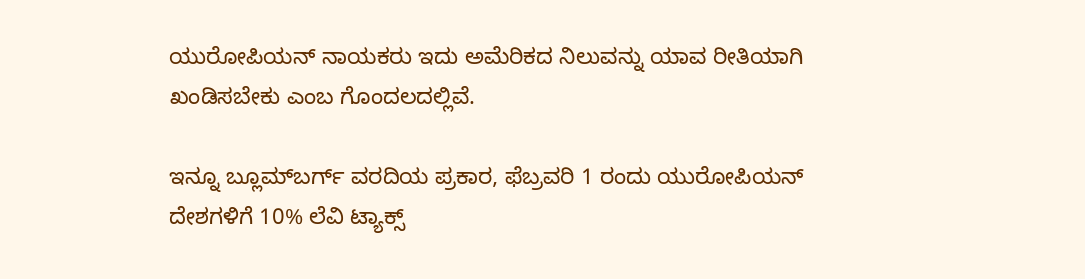ಯುರೋಪಿಯನ್ ನಾಯಕರು ಇದು ಅಮೆರಿಕದ ನಿಲುವನ್ನು ಯಾವ ರೀತಿಯಾಗಿ ಖಂಡಿಸಬೇಕು ಎಂಬ ಗೊಂದಲದಲ್ಲಿವೆ.

ಇನ್ನೂ ಬ್ಲೂಮ್‌ಬರ್ಗ್ ವರದಿಯ ಪ್ರಕಾರ, ಫೆಬ್ರವರಿ 1 ರಂದು ಯುರೋಪಿಯನ್ ದೇಶಗಳಿಗೆ 10% ಲೆವಿ ಟ್ಯಾಕ್ಸ್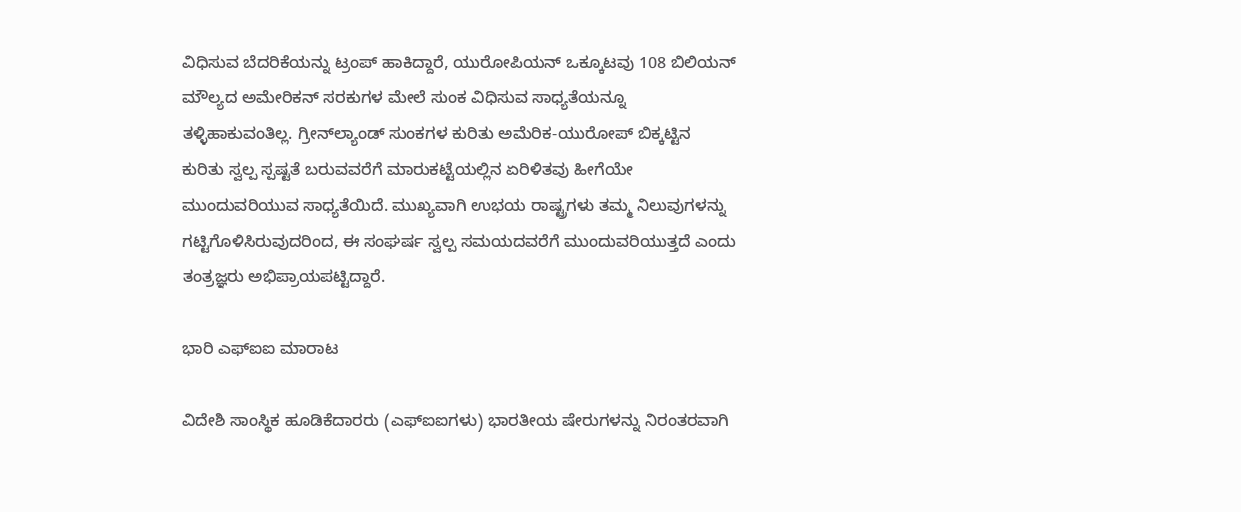ವಿಧಿಸುವ ಬೆದರಿಕೆಯನ್ನು ಟ್ರಂಪ್ ಹಾಕಿದ್ದಾರೆ, ಯುರೋಪಿಯನ್ ಒಕ್ಕೂಟವು 108 ಬಿಲಿಯನ್ ಮೌಲ್ಯದ ಅಮೇರಿಕನ್ ಸರಕುಗಳ ಮೇಲೆ ಸುಂಕ ವಿಧಿಸುವ ಸಾಧ್ಯತೆಯನ್ನೂ ತಳ್ಳಿಹಾಕುವಂತಿಲ್ಲ. ಗ್ರೀನ್‌ಲ್ಯಾಂಡ್ ಸುಂಕಗಳ ಕುರಿತು ಅಮೆರಿಕ-ಯುರೋಪ್ ಬಿಕ್ಕಟ್ಟಿನ ಕುರಿತು ಸ್ವಲ್ಪ ಸ್ಪಷ್ಟತೆ ಬರುವವರೆಗೆ ಮಾರುಕಟ್ಟೆಯಲ್ಲಿನ ಏರಿಳಿತವು ಹೀಗೆಯೇ ಮುಂದುವರಿಯುವ ಸಾಧ್ಯತೆಯಿದೆ. ಮುಖ್ಯವಾಗಿ ಉಭಯ ರಾಷ್ಟ್ರಗಳು ತಮ್ಮ ನಿಲುವುಗಳನ್ನು ಗಟ್ಟಿಗೊಳಿಸಿರುವುದರಿಂದ, ಈ ಸಂಘರ್ಷ ಸ್ವಲ್ಪ ಸಮಯದವರೆಗೆ ಮುಂದುವರಿಯುತ್ತದೆ ಎಂದು ತಂತ್ರಜ್ಞರು ಅಭಿಪ್ರಾಯಪಟ್ಟಿದ್ದಾರೆ.

ಭಾರಿ ಎಫ್‌ಐಐ ಮಾರಾಟ

ವಿದೇಶಿ ಸಾಂಸ್ಥಿಕ ಹೂಡಿಕೆದಾರರು (ಎಫ್‌ಐಐಗಳು) ಭಾರತೀಯ ಷೇರುಗಳನ್ನು ನಿರಂತರವಾಗಿ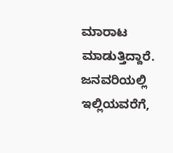ಮಾರಾಟ ಮಾಡುತ್ತಿದ್ದಾರೆ. ಜನವರಿಯಲ್ಲಿ ಇಲ್ಲಿಯವರೆಗೆ,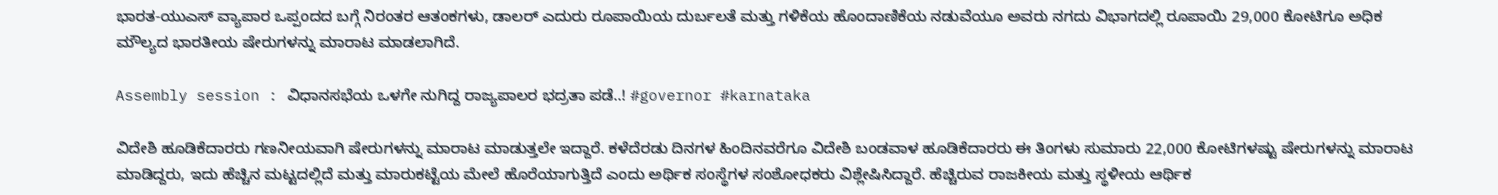ಭಾರತ-ಯುಎಸ್ ವ್ಯಾಪಾರ ಒಪ್ಪಂದದ ಬಗ್ಗೆ ನಿರಂತರ ಆತಂಕಗಳು, ಡಾಲರ್ ಎದುರು ರೂಪಾಯಿಯ ದುರ್ಬಲತೆ ಮತ್ತು ಗಳಿಕೆಯ ಹೊಂದಾಣಿಕೆಯ ನಡುವೆಯೂ ಅವರು ನಗದು ವಿಭಾಗದಲ್ಲಿ ರೂಪಾಯಿ 29,000 ಕೋಟಿಗೂ ಅಧಿಕ ಮೌಲ್ಯದ ಭಾರತೀಯ ಷೇರುಗಳನ್ನು ಮಾರಾಟ ಮಾಡಲಾಗಿದೆ.

Assembly session : ವಿಧಾನಸಭೆಯ ಒಳಗೇ ನುಗಿದ್ದ ರಾಜ್ಯಪಾಲರ ಭದ್ರತಾ ಪಡೆ..! #governor #karnataka

ವಿದೇಶಿ ಹೂಡಿಕೆದಾರರು ಗಣನೀಯವಾಗಿ ಷೇರುಗಳನ್ನು ಮಾರಾಟ ಮಾಡುತ್ತಲೇ ಇದ್ದಾರೆ. ಕಳೆದೆರಡು ದಿನಗಳ ಹಿಂದಿನವರೆಗೂ ವಿದೇಶಿ ಬಂಡವಾಳ ಹೂಡಿಕೆದಾರರು ಈ ತಿಂಗಳು ಸುಮಾರು 22,000 ಕೋಟಿಗಳಷ್ಟು ಷೇರುಗಳನ್ನು ಮಾರಾಟ ಮಾಡಿದ್ದರು, ಇದು ಹೆಚ್ಚಿನ ಮಟ್ಟದಲ್ಲಿದೆ ಮತ್ತು ಮಾರುಕಟ್ಟೆಯ ಮೇಲೆ ಹೊರೆಯಾಗುತ್ತಿದೆ ಎಂದು ಅರ್ಥಿಕ ಸಂಸ್ಥೆಗಳ ಸಂಶೋಧಕರು ವಿಶ್ಲೇಷಿಸಿದ್ದಾರೆ. ಹೆಚ್ಚಿರುವ ರಾಜಕೀಯ ಮತ್ತು ಸ್ಥಳೀಯ ಆರ್ಥಿಕ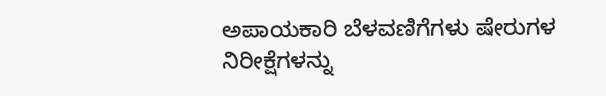ಅಪಾಯಕಾರಿ ಬೆಳವಣಿಗೆಗಳು ಷೇರುಗಳ ನಿರೀಕ್ಷೆಗಳನ್ನು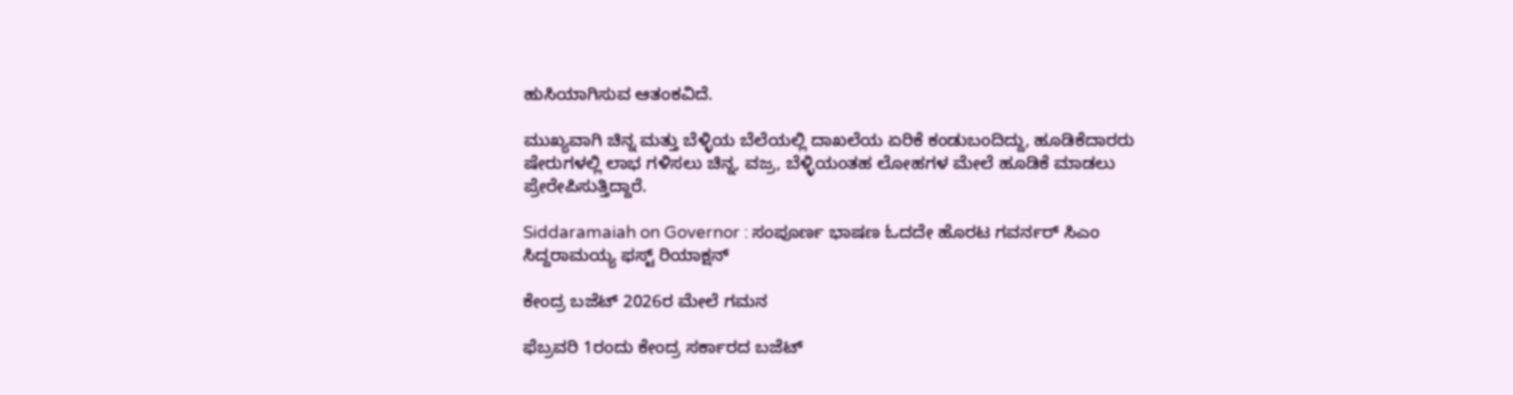ಹುಸಿಯಾಗಿಸುವ ಆತಂಕವಿದೆ.

ಮುಖ್ಯವಾಗಿ ಚಿನ್ನ ಮತ್ತು ಬೆಳ್ಳಿಯ ಬೆಲೆಯಲ್ಲಿ ದಾಖಲೆಯ ಏರಿಕೆ ಕಂಡುಬಂದಿದ್ದು, ಹೂಡಿಕೆದಾರರು ಷೇರುಗಳಲ್ಲಿ ಲಾಭ ಗಳಿಸಲು ಚಿನ್ನ, ವಜ್ರ, ಬೆಳ್ಳಿಯಂತಹ ಲೋಹಗಳ ಮೇಲೆ ಹೂಡಿಕೆ ಮಾಡಲು ಪ್ರೇರೇಪಿಸುತ್ತಿದ್ದಾರೆ.

Siddaramaiah on Governor : ಸಂಪೂರ್ಣ ಭಾಷಣ ಓದದೇ ಹೊರಟ ಗವರ್ನರ್ ಸಿಎಂ ಸಿದ್ದರಾಮಯ್ಯ ಫಸ್ಟ್ ರಿಯಾಕ್ಷನ್

ಕೇಂದ್ರ ಬಜೆಟ್ 2026ರ ಮೇಲೆ ಗಮನ

ಫೆಬ್ರವರಿ 1ರಂದು ಕೇಂದ್ರ ಸರ್ಕಾರದ ಬಜೆಟ್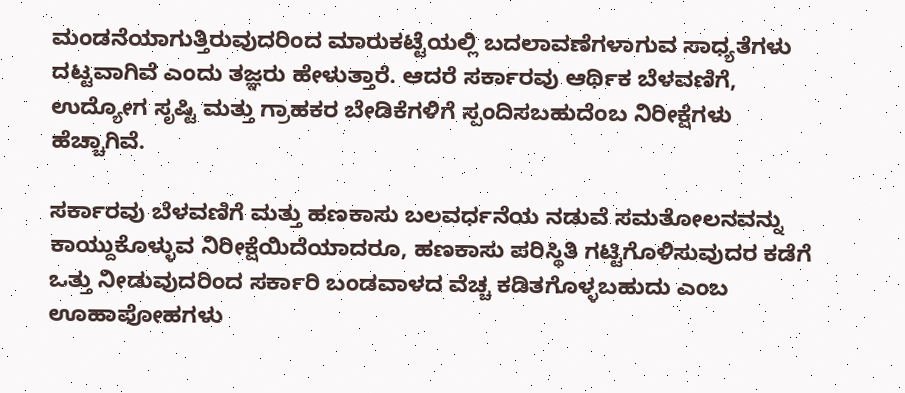ಮಂಡನೆಯಾಗುತ್ತಿರುವುದರಿಂದ ಮಾರುಕಟ್ಟೆಯಲ್ಲಿ ಬದಲಾವಣೆಗಳಾಗುವ ಸಾಧ್ಯತೆಗಳು ದಟ್ಟವಾಗಿವೆ ಎಂದು ತಜ್ಞರು ಹೇಳುತ್ತಾರೆ. ಆದರೆ ಸರ್ಕಾರವು ಆರ್ಥಿಕ ಬೆಳವಣಿಗೆ, ಉದ್ಯೋಗ ಸೃಷ್ಟಿ ಮತ್ತು ಗ್ರಾಹಕರ ಬೇಡಿಕೆಗಳಿಗೆ ಸ್ಪಂದಿಸಬಹುದೆಂಬ ನಿರೀಕ್ಷೆಗಳು ಹೆಚ್ಚಾಗಿವೆ.

ಸರ್ಕಾರವು ಬೆಳವಣಿಗೆ ಮತ್ತು ಹಣಕಾಸು ಬಲವರ್ಧನೆಯ ನಡುವೆ ಸಮತೋಲನವನ್ನು ಕಾಯ್ದುಕೊಳ್ಳುವ ನಿರೀಕ್ಷೆಯಿದೆಯಾದರೂ, ಹಣಕಾಸು ಪರಿಸ್ಥಿತಿ ಗಟ್ಟಿಗೊಳಿಸುವುದರ ಕಡೆಗೆ ಒತ್ತು ನೀಡುವುದರಿಂದ ಸರ್ಕಾರಿ ಬಂಡವಾಳದ ವೆಚ್ಚ ಕಡಿತಗೊಳ್ಳಬಹುದು ಎಂಬ ಊಹಾಪೋಹಗಳು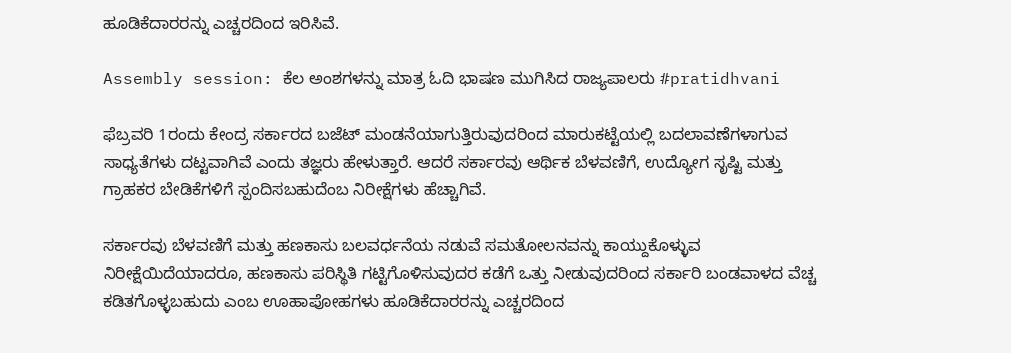ಹೂಡಿಕೆದಾರರನ್ನು ಎಚ್ಚರದಿಂದ ಇರಿಸಿವೆ.

Assembly session: ಕೆಲ ಅಂಶಗಳನ್ನು ಮಾತ್ರ ಓದಿ ಭಾಷಣ ಮುಗಿಸಿದ ರಾಜ್ಯಪಾಲರು #pratidhvani

ಫೆಬ್ರವರಿ 1ರಂದು ಕೇಂದ್ರ ಸರ್ಕಾರದ ಬಜೆಟ್ ಮಂಡನೆಯಾಗುತ್ತಿರುವುದರಿಂದ ಮಾರುಕಟ್ಟೆಯಲ್ಲಿ ಬದಲಾವಣೆಗಳಾಗುವ ಸಾಧ್ಯತೆಗಳು ದಟ್ಟವಾಗಿವೆ ಎಂದು ತಜ್ಞರು ಹೇಳುತ್ತಾರೆ. ಆದರೆ ಸರ್ಕಾರವು ಆರ್ಥಿಕ ಬೆಳವಣಿಗೆ, ಉದ್ಯೋಗ ಸೃಷ್ಟಿ ಮತ್ತು ಗ್ರಾಹಕರ ಬೇಡಿಕೆಗಳಿಗೆ ಸ್ಪಂದಿಸಬಹುದೆಂಬ ನಿರೀಕ್ಷೆಗಳು ಹೆಚ್ಚಾಗಿವೆ.

ಸರ್ಕಾರವು ಬೆಳವಣಿಗೆ ಮತ್ತು ಹಣಕಾಸು ಬಲವರ್ಧನೆಯ ನಡುವೆ ಸಮತೋಲನವನ್ನು ಕಾಯ್ದುಕೊಳ್ಳುವ ನಿರೀಕ್ಷೆಯಿದೆಯಾದರೂ, ಹಣಕಾಸು ಪರಿಸ್ಥಿತಿ ಗಟ್ಟಿಗೊಳಿಸುವುದರ ಕಡೆಗೆ ಒತ್ತು ನೀಡುವುದರಿಂದ ಸರ್ಕಾರಿ ಬಂಡವಾಳದ ವೆಚ್ಚ ಕಡಿತಗೊಳ್ಳಬಹುದು ಎಂಬ ಊಹಾಪೋಹಗಳು ಹೂಡಿಕೆದಾರರನ್ನು ಎಚ್ಚರದಿಂದ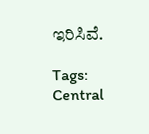ಇರಿಸಿವೆ.

Tags: Central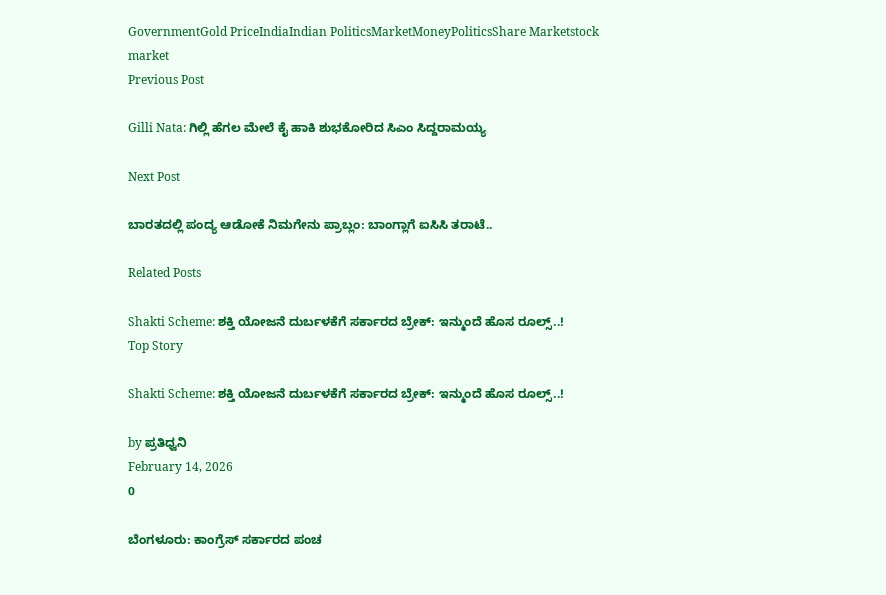GovernmentGold PriceIndiaIndian PoliticsMarketMoneyPoliticsShare Marketstock market
Previous Post

Gilli Nata: ಗಿಲ್ಲಿ ಹೆಗಲ ಮೇಲೆ ಕೈ ಹಾಕಿ ಶುಭಕೋರಿದ ಸಿಎಂ ಸಿದ್ದರಾಮಯ್ಯ

Next Post

ಬಾರತದಲ್ಲಿ ಪಂದ್ಯ ಆಡೋಕೆ ನಿಮಗೇನು ಪ್ರಾಬ್ಲಂ: ಬಾಂಗ್ಲಾಗೆ ಐಸಿಸಿ ತರಾಟೆ..

Related Posts

Shakti Scheme: ಶಕ್ತಿ ಯೋಜನೆ ದುರ್ಬಳಕೆಗೆ ಸರ್ಕಾರದ ಬ್ರೇಕ್‌: ಇನ್ಮುಂದೆ ಹೊಸ ರೂಲ್ಸ್‌..!
Top Story

Shakti Scheme: ಶಕ್ತಿ ಯೋಜನೆ ದುರ್ಬಳಕೆಗೆ ಸರ್ಕಾರದ ಬ್ರೇಕ್‌: ಇನ್ಮುಂದೆ ಹೊಸ ರೂಲ್ಸ್‌..!

by ಪ್ರತಿಧ್ವನಿ
February 14, 2026
0

ಬೆಂಗಳೂರು: ಕಾಂಗ್ರೆಸ್‌ ಸರ್ಕಾರದ ಪಂಚ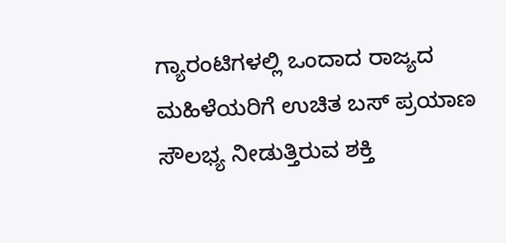ಗ್ಯಾರಂಟಿಗಳಲ್ಲಿ ಒಂದಾದ ರಾಜ್ಯದ ಮಹಿಳೆಯರಿಗೆ ಉಚಿತ ಬಸ್ ಪ್ರಯಾಣ ಸೌಲಭ್ಯ ನೀಡುತ್ತಿರುವ ಶಕ್ತಿ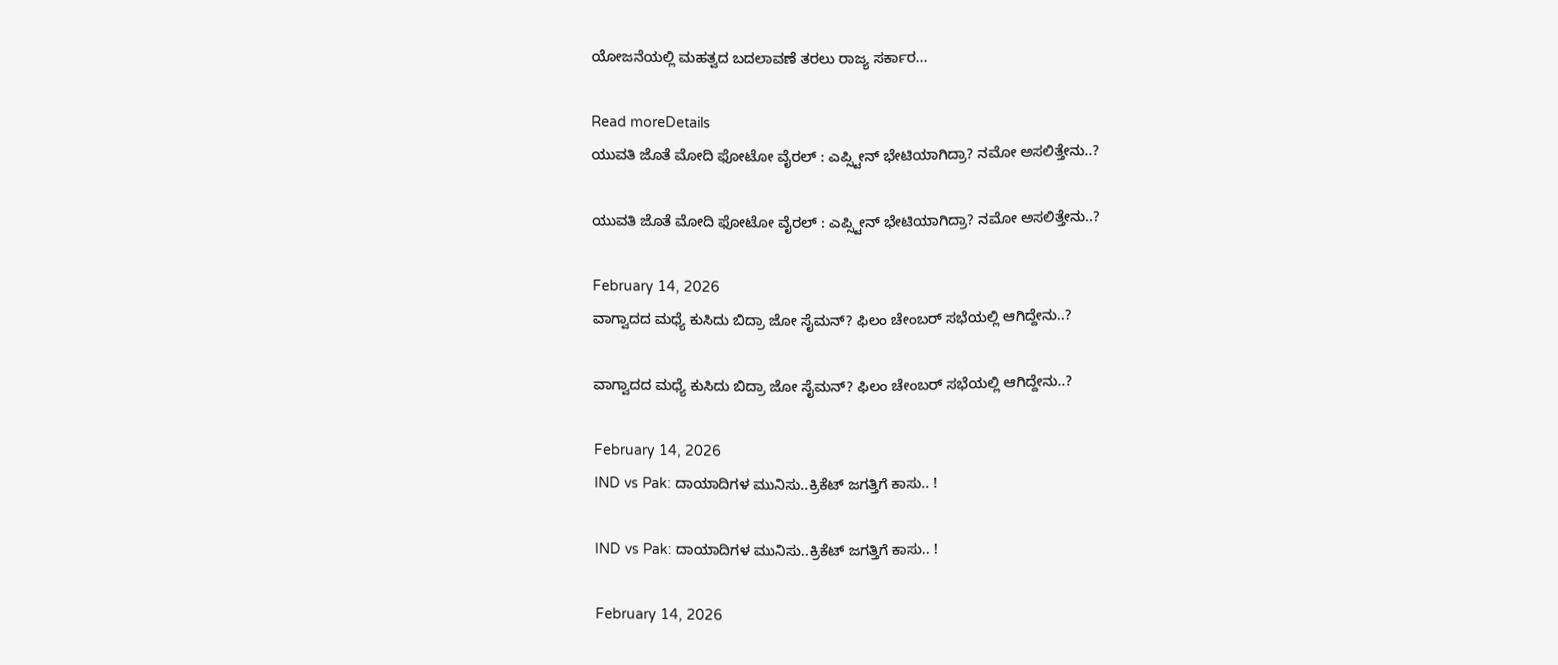ಯೋಜನೆಯಲ್ಲಿ ಮಹತ್ವದ ಬದಲಾವಣೆ ತರಲು ರಾಜ್ಯ ಸರ್ಕಾರ...

Read moreDetails
ಯುವತಿ ಜೊತೆ ಮೋದಿ ಫೋಟೋ ವೈರಲ್‌ : ಎಪ್ಸ್ಟೀನ್‌ ಭೇಟಿಯಾಗಿದ್ರಾ? ನಮೋ ಅಸಲಿತ್ತೇನು..?

ಯುವತಿ ಜೊತೆ ಮೋದಿ ಫೋಟೋ ವೈರಲ್‌ : ಎಪ್ಸ್ಟೀನ್‌ ಭೇಟಿಯಾಗಿದ್ರಾ? ನಮೋ ಅಸಲಿತ್ತೇನು..?

February 14, 2026
ವಾಗ್ವಾದದ ಮಧ್ಯೆ ಕುಸಿದು ಬಿದ್ರಾ ಜೋ ಸೈಮನ್? ಫಿಲಂ ಚೇಂಬರ್ ಸಭೆಯಲ್ಲಿ ಆಗಿದ್ದೇನು..?

ವಾಗ್ವಾದದ ಮಧ್ಯೆ ಕುಸಿದು ಬಿದ್ರಾ ಜೋ ಸೈಮನ್? ಫಿಲಂ ಚೇಂಬರ್ ಸಭೆಯಲ್ಲಿ ಆಗಿದ್ದೇನು..?

February 14, 2026
IND vs Pak: ದಾಯಾದಿಗಳ ಮುನಿಸು..ಕ್ರಿಕೆಟ್ ಜಗತ್ತಿಗೆ ಕಾಸು.. !

IND vs Pak: ದಾಯಾದಿಗಳ ಮುನಿಸು..ಕ್ರಿಕೆಟ್ ಜಗತ್ತಿಗೆ ಕಾಸು.. !

February 14, 2026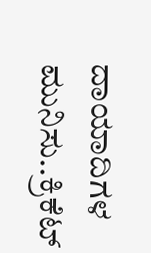ದಾಯಾದಿಗಳ ಮುನಿಸು..ಕ್ರಿಕೆಟ್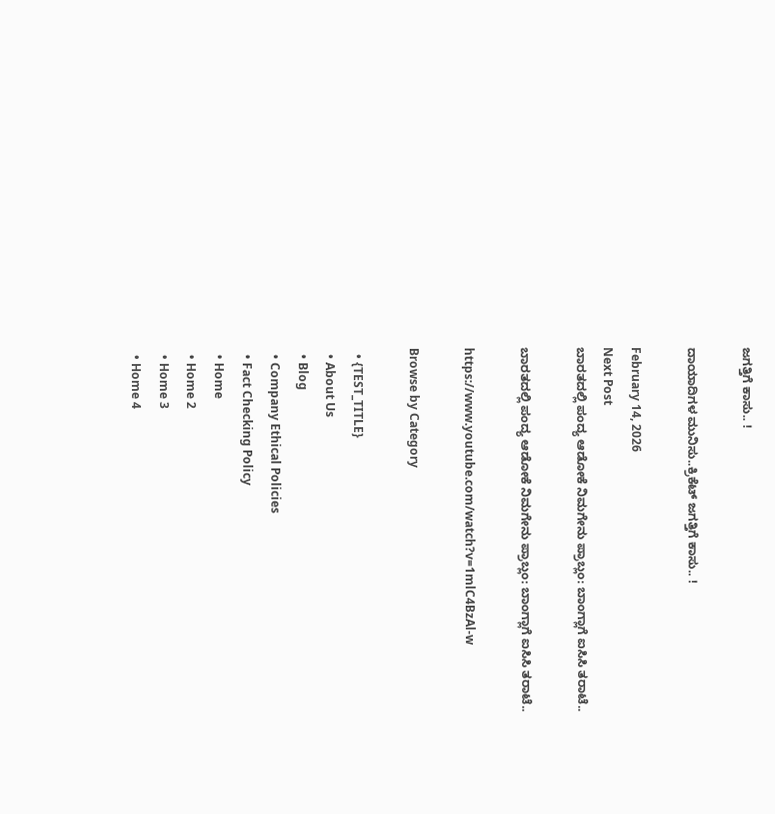ಜಗತ್ತಿಗೆ ಕಾಸು.. !

ದಾಯಾದಿಗಳ ಮುನಿಸು..ಕ್ರಿಕೆಟ್ ಜಗತ್ತಿಗೆ ಕಾಸು.. !

February 14, 2026
Next Post
ಬಾರತದಲ್ಲಿ ಪಂದ್ಯ ಆಡೋಕೆ ನಿಮಗೇನು ಪ್ರಾಬ್ಲಂ: ಬಾಂಗ್ಲಾಗೆ ಐಸಿಸಿ ತರಾಟೆ..

ಬಾರತದಲ್ಲಿ ಪಂದ್ಯ ಆಡೋಕೆ ನಿಮಗೇನು ಪ್ರಾಬ್ಲಂ: ಬಾಂಗ್ಲಾಗೆ ಐಸಿಸಿ ತರಾಟೆ..

https://www.youtube.com/watch?v=1mlC4BzAl-w

Browse by Category

  • {TEST_TITLE}
  • About Us
  • Blog
  • Company Ethical Policies
  • Fact Checking Policy
  • Home
  • Home 2
  • Home 3
  • Home 4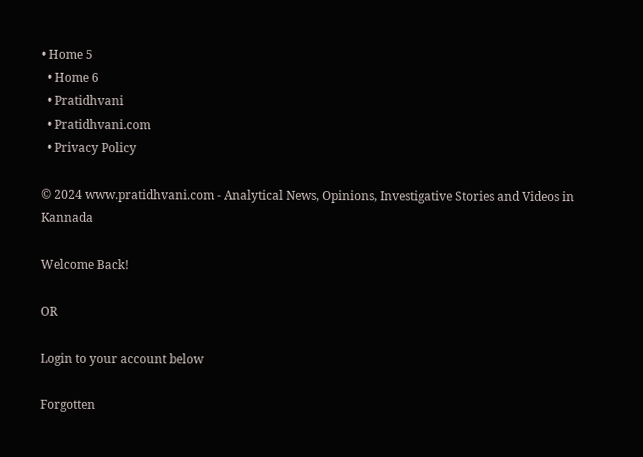• Home 5
  • Home 6
  • Pratidhvani
  • Pratidhvani.com
  • Privacy Policy

© 2024 www.pratidhvani.com - Analytical News, Opinions, Investigative Stories and Videos in Kannada

Welcome Back!

OR

Login to your account below

Forgotten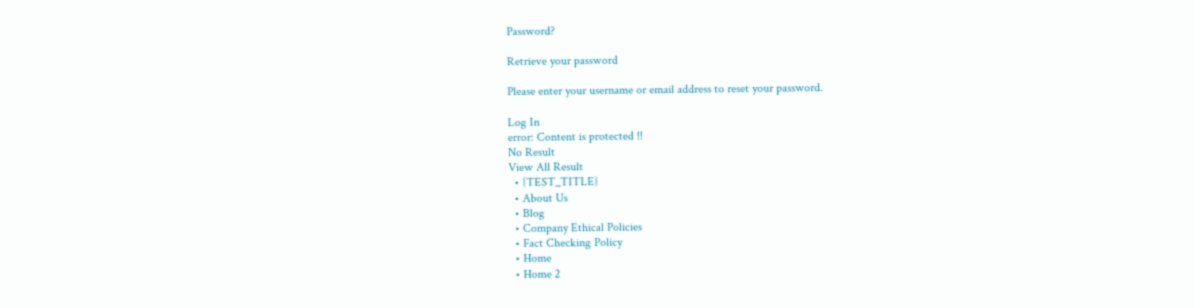Password?

Retrieve your password

Please enter your username or email address to reset your password.

Log In
error: Content is protected !!
No Result
View All Result
  • {TEST_TITLE}
  • About Us
  • Blog
  • Company Ethical Policies
  • Fact Checking Policy
  • Home
  • Home 2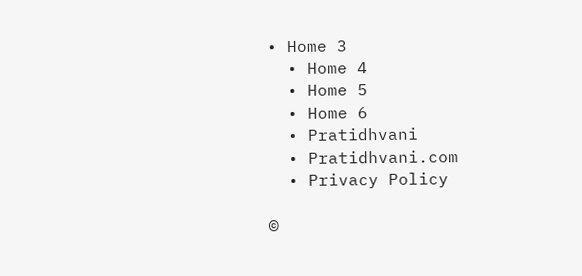• Home 3
  • Home 4
  • Home 5
  • Home 6
  • Pratidhvani
  • Pratidhvani.com
  • Privacy Policy

©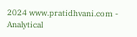2024 www.pratidhvani.com - Analytical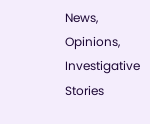News, Opinions, Investigative Stories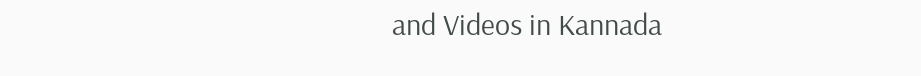and Videos in Kannada